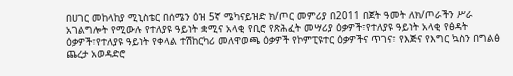በሀገር መከላከያ ሚኒስቴር በሰሜን ዕዝ 5ኛ ሜካናይዝድ ክ/ጦር መምሪያ በ2011 በጀት ዓመት ለክ/ጦራችን ሥራ አገልግሎት የሚውሉ የተለያዩ ዓይነት ቋሚና አላቂ የቢሮ የጽሕፈት መሣሪያ ዕቃዎች፣የተለያዩ ዓይነት አላቂ የፅዳት ዕቃዎች፣የተለያዩ ዓይነት የቀላል ተሽከርካሪ መለዋወጫ ዕቃዎች የኮምፒዩተር ዕቃዎችና ጥገና፣ የእጅና የእግር ኳስን በግልፅ ጨረታ አወዳድሮ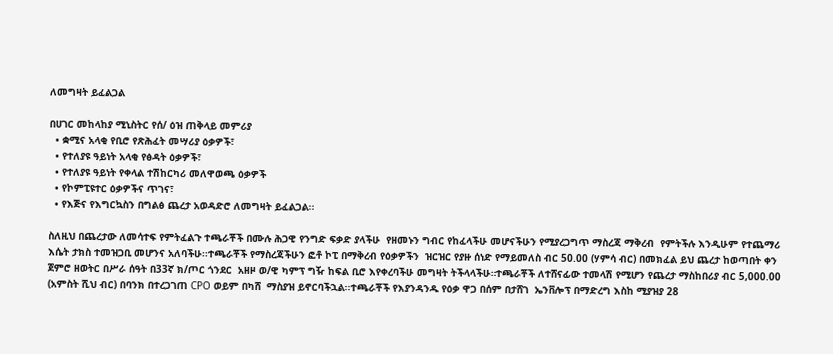ለመግዛት ይፈልጋል

በሀገር መከላከያ ሚኒስትር የሰ/ ዕዝ ጠቅላይ መምሪያ
  • ቋሚና አላቂ የቢሮ የጽሕፈት መሣሪያ ዕቃዎች፣
  • የተለያዩ ዓይነት አላቂ የፅዳት ዕቃዎች፣
  • የተለያዩ ዓይነት የቀላል ተሽከርካሪ መለዋወጫ ዕቃዎች
  • የኮምፒዩተር ዕቃዎችና ጥገና፣
  • የእጅና የእግርኳስን በግልፅ ጨረታ አወዳድሮ ለመግዛት ይፈልጋል፡፡

ስለዚህ በጨረታው ለመሳተፍ የምትፈልጉ ተጫራቾች በሙሉ ሕጋዊ የንግድ ፍቃድ ያላችሁ  የዘመኑን ግብር የከፈላችሁ መሆናችሁን የሚያረጋግጥ ማስረጃ ማቅረብ  የምትችሉ እንዲሁም የተጨማሪ እሴት ታክስ ተመዝጋቢ መሆንና አለባችሁ፡፡ተጫራቾች የማስረጃችሁን ፎቶ ኮፒ በማቅረብ የዕቃዎችን  ዝርዝር የያዙ ሰነድ የማይመለስ ብር 50.00 (ሃምሳ ብር) በመክፈል ይህ ጨረታ ከወጣበት ቀን ጀምሮ ዘወትር በሥራ ሰዓት በ33ኛ ክ/ጦር ጎንደር  አዘዞ ወ/ዊ ካምፕ ግዥ ከፍል ቢሮ እየቀረባችሁ መግዛት ትችላላችሁ።ተጫራቾች ለተሸናፊው ተመላሽ የሚሆን የጨረታ ማስከበሪያ ብር 5,000.00 (አምስት ሺህ ብር) በባንክ በተረጋገጠ CPO ወይም በካሸ  ማስያዝ ይኖርባችኋል፡፡ተጫራቾች የእያንዳንዱ የዕቃ ዋጋ በሰም በታሸገ  ኤንቨሎፕ በማድረግ እስከ ሚያዝያ 28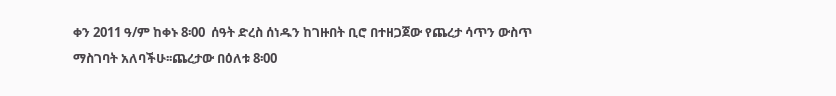ቀን 2011 ዓ/ም ከቀኑ 8፡00  ሰዓት ድረስ ሰነዱን ከገዙበት ቢሮ በተዘጋጀው የጨረታ ሳጥን ውስጥ ማስገባት አለባችሁ፡፡ጨረታው በዕለቱ 8፡00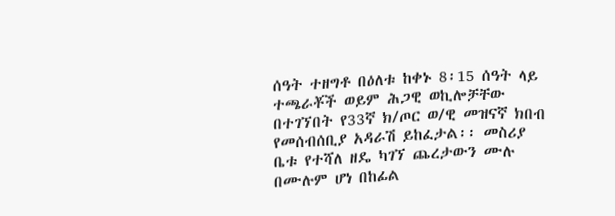ሰዓት ተዘግቶ በዕለቱ ከቀኑ 8፡15 ሰዓት ላይ ተጫራቾች ወይም ሕጋዊ ወኪሎቻቸው በተገኘበት የ33ኛ ክ/ጦር ወ/ዊ መዝናኛ ክበብ የመሰብሰቢያ አዳራሽ ይከፈታል፡፡ መስሪያ ቤቱ የተሻለ ዘዴ ካገኘ ጨረታውን ሙሉ በሙሉም ሆነ በከፊል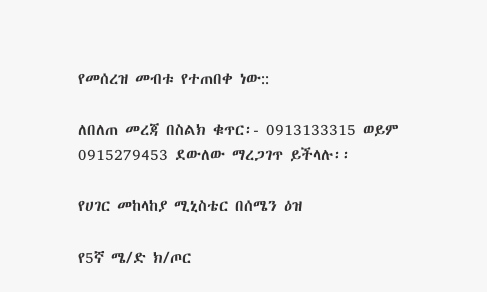የመሰረዝ መብቱ የተጠበቀ ነው::

ለበለጠ መረጃ በስልክ ቁጥር፡- 0913133315 ወይም 0915279453 ደውለው ማረጋገጥ ይችላሉ፡፡

የሀገር መከላከያ ሚኒስቴር በሰሜን ዕዝ

የ5ኛ ሜ/ድ ክ/ጦር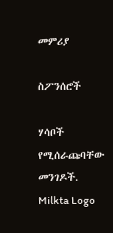መምሪያ

ስፖንሰሮች

ሃሳቦች የሚሰራጩባቸው መንገዶች.
Milkta Logo